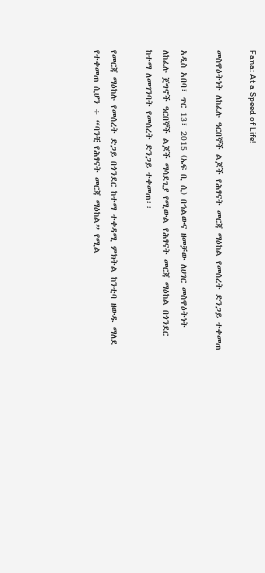Fana: At a Speed of Life!

መስዋዕትነት ለከፈሉ ዓርበኞች ልጆች የሕፃናት መርጃ ማዕከል የመሰረት ድንጋይ ተቀመጠ

አዲስ አበባ፣ ጥር 13፣ 2015 (ኤፍ ቢ ሲ) በኅልውና ዘመቻው ለሀገር መስዋዕትነት ለከፈሉ ጀግኖች ዓርበኞች ልጆች ማሳደጊያ የሚውል የሕፃናት መርጃ ማዕከል በጎንደር ከተማ ለመገንባት የመሰረት ድንጋይ ተቀመጠ፡፡

የመርጃ ማዕከሉ የመሰረት ድጋይ በጎንደር ከተማ ተቀዳሚ ምክትል ከንቲባ ዘውዱ ማለደ የተቀመጠ ሲሆን ÷ “ባንቺ የሕፃናት መርጃ ማዕከል” የሚል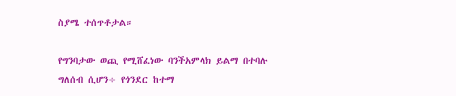ስያሜ ተሰጥቶታል።

የግንባታው ወጪ የሚሸፈነው ባንችአምላክ ይልማ በተባሉ ግለሰብ ሲሆን÷ የጎንደር ከተማ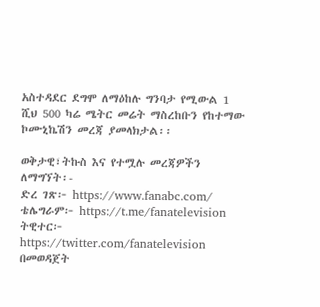አስተዳደር ደግሞ ለማዕከሉ ግንባታ የሚውል 1 ሺህ 500 ካሬ ሜትር መሬት ማስረከቡን የከተማው ኮሙኒኬሽን መረጃ ያመላክታል፡፡

ወቅታዊ፣ትኩስ እና የተሟሉ መረጃዎችን ለማግኘት፡-
ድረ ገጽ፦ https://www.fanabc.com/
ቴሌግራም፦ https://t.me/fanatelevision
ትዊተር፦ https://twitter.com/fanatelevision በመወዳጀት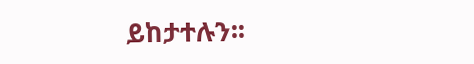ይከታተሉን፡፡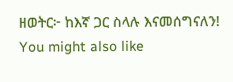ዘወትር፦ ከእኛ ጋር ስላሉ እናመሰግናለን!
You might also like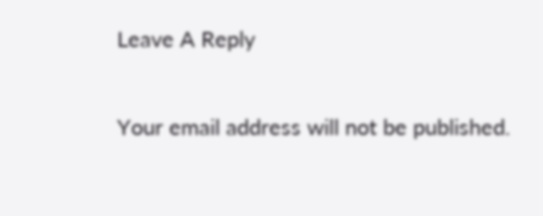Leave A Reply

Your email address will not be published.